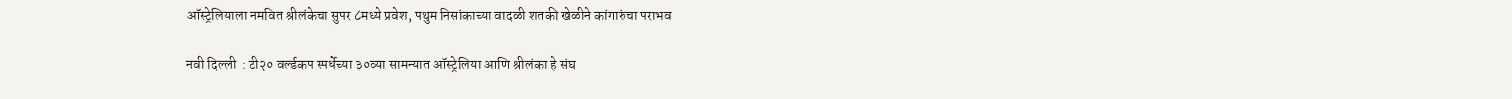ऑस्ट्रेलियाला नमवित श्रीलंकेचा सुपर ८मध्ये प्रवेश, पथुम निसांकाच्या वादळी शतकी खेळीने कांगारुंचा पराभव

नवी दिल्ली  : टी२० वर्ल्डकप स्पर्धेच्या ३०व्या सामन्यात ऑस्ट्रेलिया आणि श्रीलंका हे संघ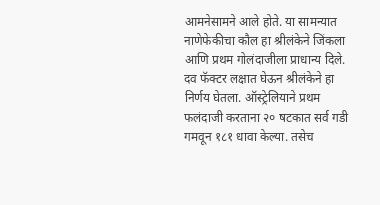आमनेसामने आले होते. या सामन्यात नाणेफेकीचा कौल हा श्रीलंकेने जिंकला आणि प्रथम गोलंदाजीला प्राधान्य दिले. दव फॅक्टर लक्षात घेऊन श्रीलंकेने हा निर्णय घेतला. ऑस्ट्रेलियाने प्रथम फलंदाजी करताना २० षटकात सर्व गडी गमवून १८१ धावा केल्या. तसेच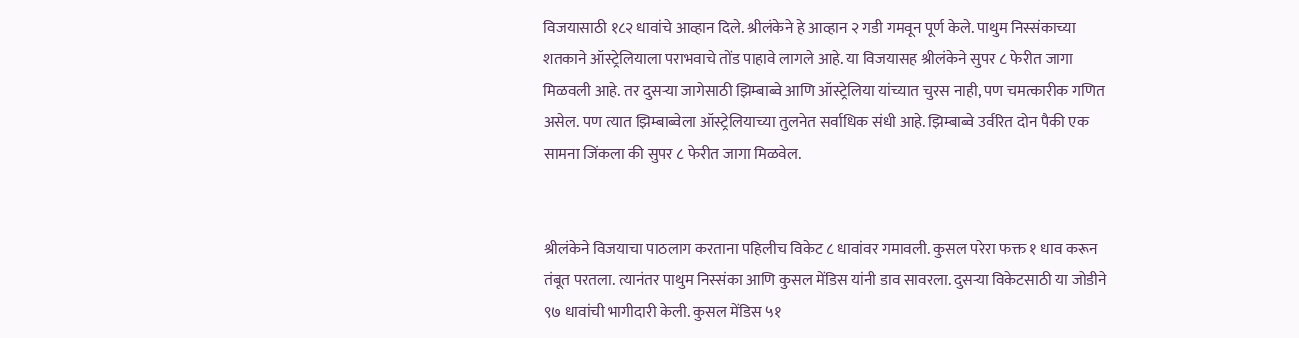विजयासाठी १८२ धावांचे आव्हान दिले. श्रीलंकेने हे आव्हान २ गडी गमवून पूर्ण केले. पाथुम निस्संकाच्या शतकाने ऑस्ट्रेलियाला पराभवाचे तोंड पाहावे लागले आहे. या विजयासह श्रीलंकेने सुपर ८ फेरीत जागा मिळवली आहे. तर दुसऱ्या जागेसाठी झिम्बाब्वे आणि ऑस्ट्रेलिया यांच्यात चुरस नाही, पण चमत्कारीक गणित असेल. पण त्यात झिम्बाब्वेला ऑस्ट्रेलियाच्या तुलनेत सर्वाधिक संधी आहे. झिम्बाब्वे उर्वरित दोन पैकी एक सामना जिंकला की सुपर ८ फेरीत जागा मिळवेल.


श्रीलंकेने विजयाचा पाठलाग करताना पहिलीच विकेट ८ धावांवर गमावली. कुसल परेरा फक्त १ धाव करून तंबूत परतला. त्यानंतर पाथुम निस्संका आणि कुसल मेंडिस यांनी डाव सावरला. दुसऱ्या विकेटसाठी या जोडीने ९७ धावांची भागीदारी केली. कुसल मेंडिस ५१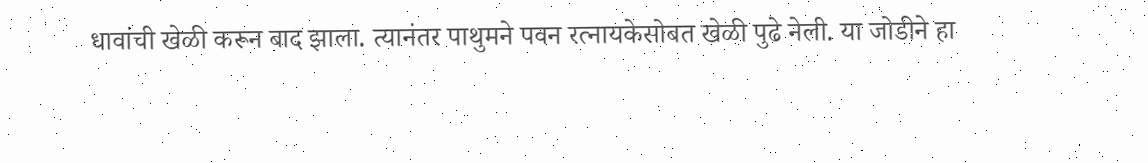धावांची खेळी करून बाद झाला. त्यानंतर पाथुमने पवन रत्नायकेसोबत खेळी पुढे नेली. या जोडीने हा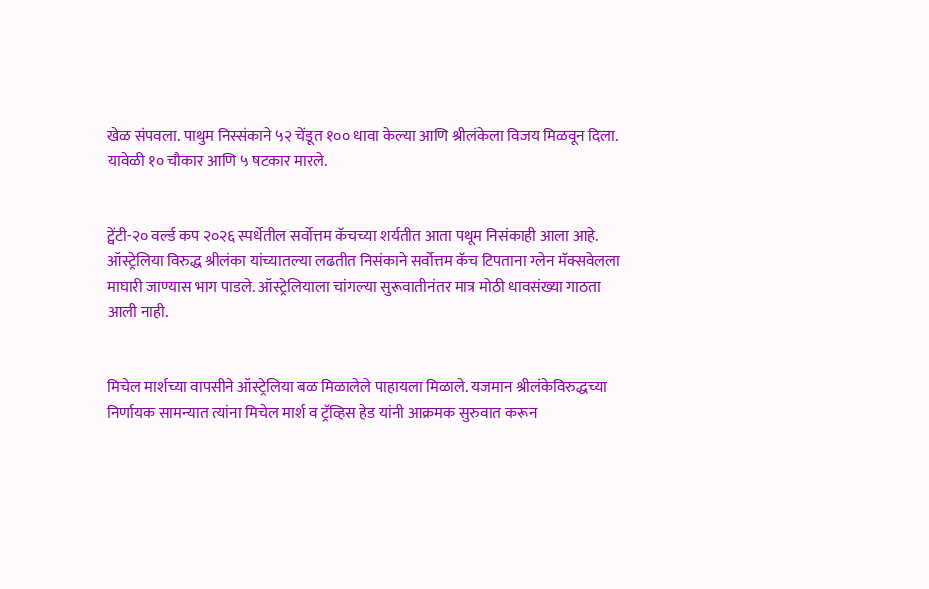खेळ संपवला. पाथुम निस्संकाने ५२ चेंडूत १०० धावा केल्या आणि श्रीलंकेला विजय मिळवून दिला. यावेळी १० चौकार आणि ५ षटकार मारले.


ट्वेंटी-२० वर्ल्ड कप २०२६ स्पर्धेतील सर्वोत्तम कॅचच्या शर्यतीत आता पथूम निसंकाही आला आहे. ऑस्ट्रेलिया विरुद्ध श्रीलंका यांच्यातल्या लढतीत निसंकाने सर्वोत्तम कॅच टिपताना ग्लेन मॅक्सवेलला माघारी जाण्यास भाग पाडले. ऑस्ट्रेलियाला चांगल्या सुरूवातीनंतर मात्र मोठी धावसंख्या गाठता आली नाही.


मिचेल मार्शच्या वापसीने ऑस्ट्रेलिया बळ मिळालेले पाहायला मिळाले. यजमान श्रीलंकेविरुद्धच्या निर्णायक सामन्यात त्यांना मिचेल मार्श व ट्रॅव्हिस हेड यांनी आक्रमक सुरुवात करून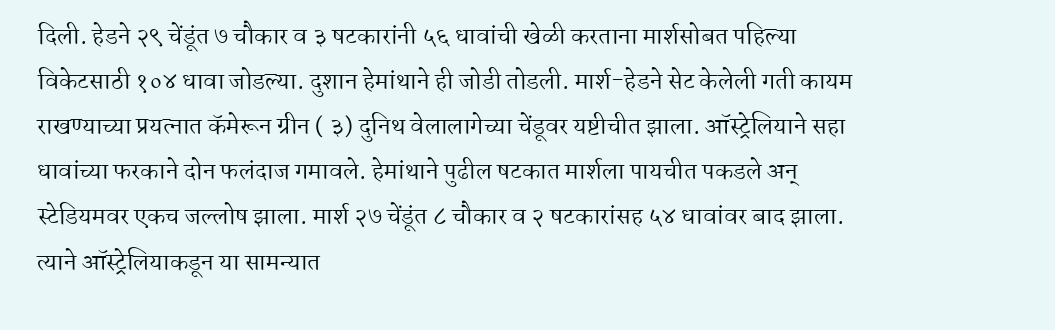दिली. हेडने २९ चेंडूंत ७ चौकार व ३ षटकारांनी ५६ धावांची खेळी करताना मार्शसोबत पहिल्या विकेटसाठी १०४ धावा जोडल्या. दुशान हेमांथाने ही जोडी तोडली. मार्श-हेडने सेट केलेली गती कायम राखण्याच्या प्रयत्नात कॅमेरून ग्रीन ( ३) दुनिथ वेलालागेच्या चेंडूवर यष्टीचीत झाला. ऑस्ट्रेलियाने सहा धावांच्या फरकाने दोन फलंदाज गमावले. हेमांथाने पुढील षटकात मार्शला पायचीत पकडले अन् स्टेडियमवर एकच जल्लोष झाला. मार्श २७ चेंडूंत ८ चौकार व २ षटकारांसह ५४ धावांवर बाद झाला. त्याने ऑस्ट्रेलियाकडून या सामन्यात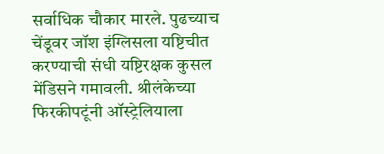सर्वाधिक चौकार मारले. पुढच्याच चेंडूवर जॉश इंग्लिसला यष्टिचीत करण्याची संधी यष्टिरक्षक कुसल मेंडिसने गमावली. श्रीलंकेच्या फिरकीपटूंनी ऑस्ट्रेलियाला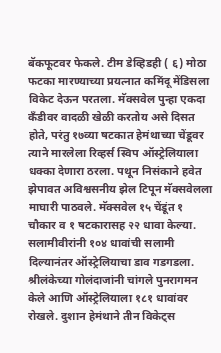बॅकफूटवर फेकले. टीम डेव्हिडही ( ६) मोठा फटका मारण्याच्या प्रयत्नात कमिंदू मेंडिसला विकेट देऊन परतला. मॅक्सवेल पुन्हा एकदा कँडीवर वादळी खेळी करतोय असे दिसत होते, परंतु १७व्या षटकात हेमंथाच्या चेंडूवर त्याने मारलेला रिव्हर्स स्विप ऑस्ट्रेलियाला धक्का देणारा ठरला. पथून निसंकाने हवेत झेपावत अविश्वसनीय झेल टिपून मॅक्सवेलला माघारी पाठवले. मॅक्सवेल १५ चेंडूंत १ चौकार व १ षटकारासह २२ धावा केल्या. सलामीवीरांनी १०४ धावांची सलामी दिल्यानंतर ऑस्ट्रेलियाचा डाव गडगडला. श्रीलंकेच्या गोलंदाजांनी चांगले पुनरागमन केले आणि ऑस्ट्रेलियाला १८१ धावांवर रोखले. दुशान हेमंथाने तीन विकेट्स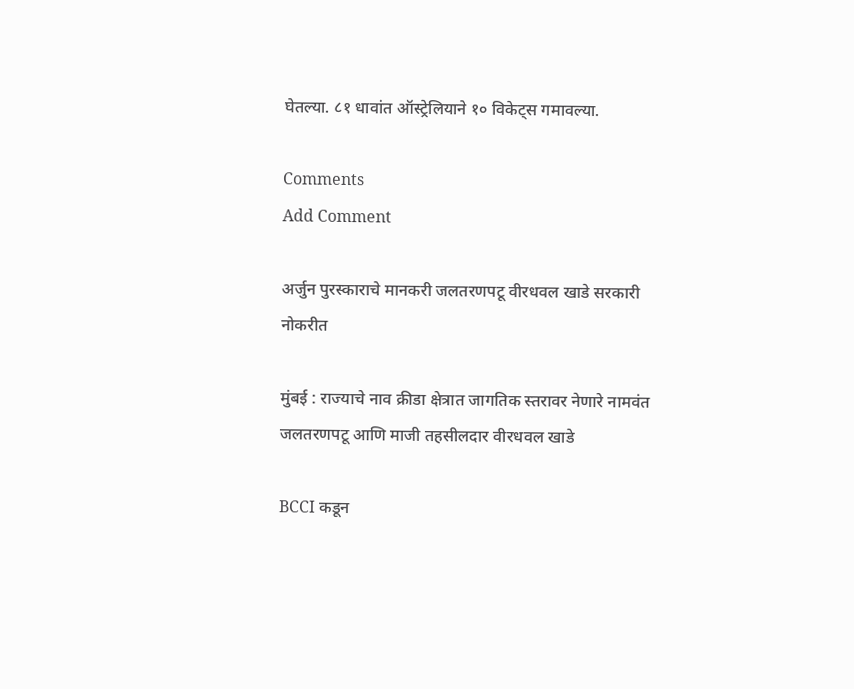घेतल्या. ८१ धावांत ऑस्ट्रेलियाने १० विकेट्स गमावल्या.

Comments
Add Comment

अर्जुन पुरस्काराचे मानकरी जलतरणपटू वीरधवल खाडे सरकारी नोकरीत

मुंबई : राज्याचे नाव क्रीडा क्षेत्रात जागतिक स्तरावर नेणारे नामवंत जलतरणपटू आणि माजी तहसीलदार वीरधवल खाडे

BCCI कडून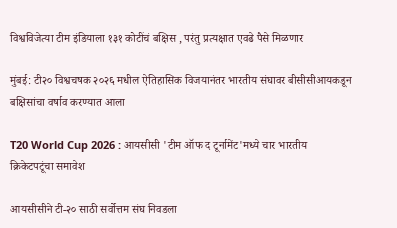विश्वविजेत्या टीम इंडियाला १३१ कोटींचं बक्षिस , परंतु प्रत्यक्षात एवढे पैसे मिळणार

मुंबई: टी२० विश्वचषक २०२६ मधील ऐतिहासिक विजयानंतर भारतीय संघावर बीसीसीआयकडून बक्षिसांचा वर्षाव करण्यात आला

T20 World Cup 2026 : आयसीसी 'टीम ऑफ द टूर्नामेंट'मध्ये चार भारतीय क्रिकेटपटूंचा समावेश

आयसीसीने टी-२० साठी सर्वोत्तम संघ निवडला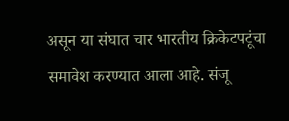असून या संघात चार भारतीय क्रिकेटपटूंचा समावेश करण्यात आला आहे. संजू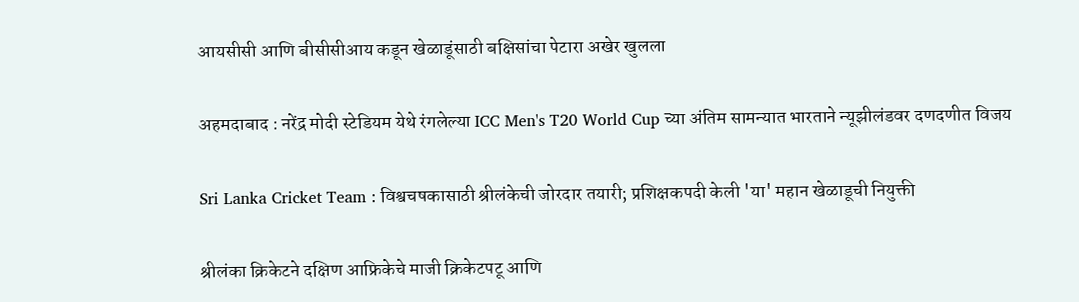आयसीसी आणि बीसीसीआय कडून खेळाडूंसाठी बक्षिसांचा पेटारा अखेर खुलला

अहमदाबाद : नरेंद्र मोदी स्टेडियम येथे रंगलेल्या ICC Men's T20 World Cup च्या अंतिम सामन्यात भारताने न्यूझीलंडवर दणदणीत विजय

Sri Lanka Cricket Team : विश्वचषकासाठी श्रीलंकेची जोरदार तयारी; प्रशिक्षकपदी केली 'या' महान खेळाडूची नियुक्ती

श्रीलंका क्रिकेटने दक्षिण आफ्रिकेचे माजी क्रिकेटपटू आणि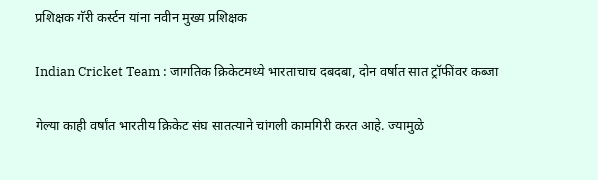प्रशिक्षक गॅरी कर्स्टन यांना नवीन मुख्य प्रशिक्षक

Indian Cricket Team : जागतिक क्रिकेटमध्ये भारताचाच दबदबा, दोन वर्षात सात ट्रॉफींवर कब्जा

गेल्या काही वर्षांत भारतीय क्रिकेट संघ सातत्याने चांगली कामगिरी करत आहे. ज्यामुळे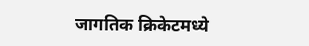जागतिक क्रिकेटमध्ये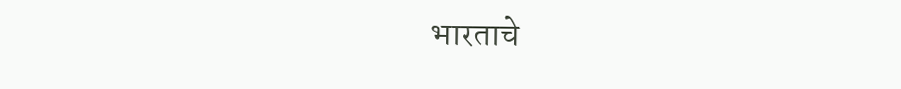भारताचे